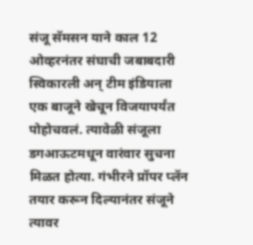संजू सॅमसन याने काल 12 ओव्हरनंतर संघाची जबाबदारी स्विकारली अन् टीम इंडियाला एक बाजूने खेचून विजयापर्यंत पोहोचवलं. त्यावेळी संजूला डगआऊटमधून वारंवार सुचना मिळत होत्या. गंभीरने प्रॉपर प्लॅन तयार करून दिल्यानंतर संजूने त्यावर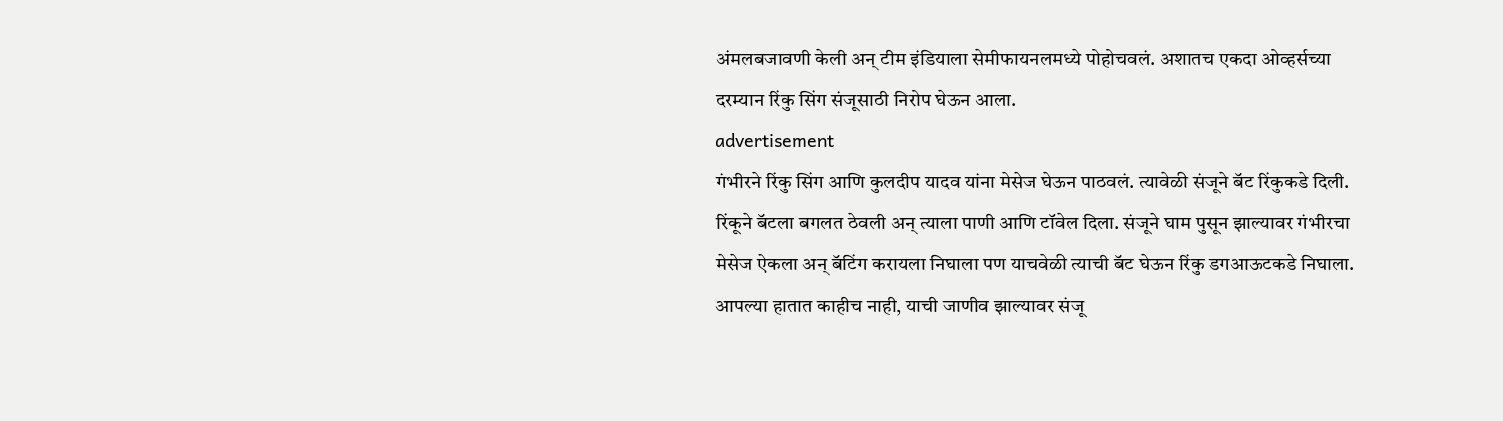अंमलबजावणी केली अन् टीम इंडियाला सेमीफायनलमध्ये पोहोचवलं. अशातच एकदा ओव्हर्सच्या दरम्यान रिंकु सिंग संजूसाठी निरोप घेऊन आला.
advertisement
गंभीरने रिंकु सिंग आणि कुलदीप यादव यांना मेसेज घेऊन पाठवलं. त्यावेळी संजूने बॅट रिंकुकडे दिली. रिंकूने बॅटला बगलत ठेवली अन् त्याला पाणी आणि टॉवेल दिला. संजूने घाम पुसून झाल्यावर गंभीरचा मेसेज ऐकला अन् बॅटिंग करायला निघाला पण याचवेळी त्याची बॅट घेऊन रिंकु डगआऊटकडे निघाला. आपल्या हातात काहीच नाही, याची जाणीव झाल्यावर संजू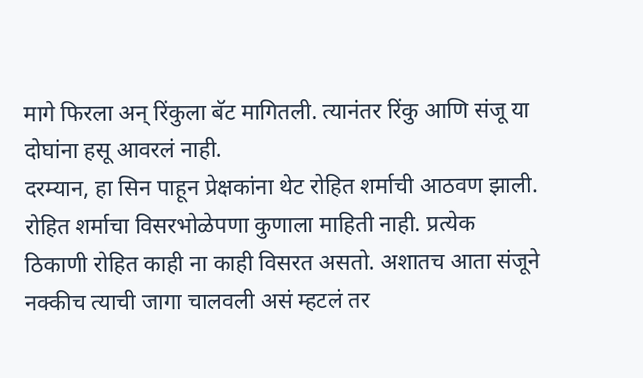मागे फिरला अन् रिंकुला बॅट मागितली. त्यानंतर रिंकु आणि संजू या दोघांना हसू आवरलं नाही.
दरम्यान, हा सिन पाहून प्रेक्षकांना थेट रोहित शर्माची आठवण झाली. रोहित शर्माचा विसरभोळेपणा कुणाला माहिती नाही. प्रत्येक ठिकाणी रोहित काही ना काही विसरत असतो. अशातच आता संजूने नक्कीच त्याची जागा चालवली असं म्हटलं तर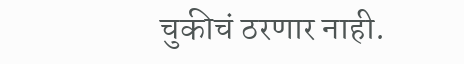चुकीचं ठरणार नाही.